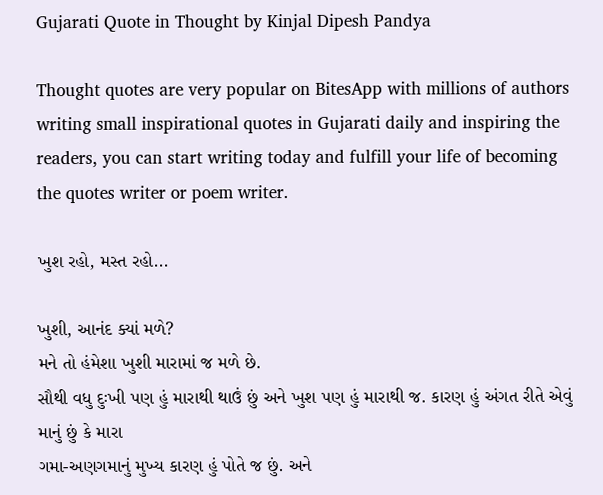Gujarati Quote in Thought by Kinjal Dipesh Pandya

Thought quotes are very popular on BitesApp with millions of authors writing small inspirational quotes in Gujarati daily and inspiring the readers, you can start writing today and fulfill your life of becoming the quotes writer or poem writer.

ખુશ રહો, મસ્ત રહો...

ખુશી, આનંદ ક્યાં મળે?
મને તો હંમેશા ખુશી મારામાં જ મળે છે.
સૌથી વધુ દુઃખી પણ હું મારાથી થાઉં છું અને ખુશ પણ હું મારાથી જ. કારણ હું અંગત રીતે એવું માનું છું કે મારા
ગમા-અણગમાનું મુખ્ય કારણ હું પોતે જ છું. અને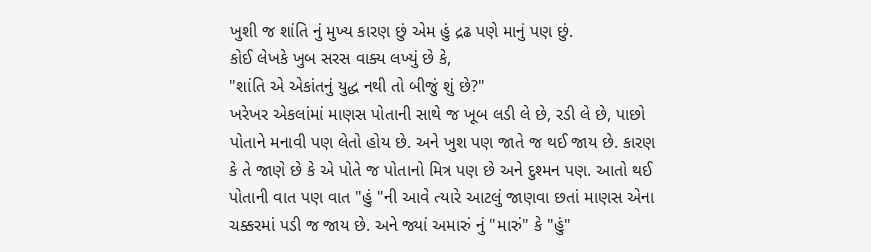ખુશી જ શાંતિ નું મુખ્ય કારણ છું એમ હું દ્રઢ પણે માનું પણ છું.
કોઈ લેખકે ખુબ સરસ વાક્ય લખ્યું છે કે,
"શાંતિ એ એકાંતનું યુદ્ધ નથી તો બીજું શું છે?"
ખરેખર એકલાંમાં માણસ પોતાની સાથે જ ખૂબ લડી લે છે, રડી લે છે, પાછો પોતાને મનાવી પણ લેતો હોય છે. અને ખુશ પણ જાતે જ થઈ જાય છે. કારણ કે તે જાણે છે કે એ પોતે જ પોતાનો મિત્ર પણ છે અને દુશ્મન પણ. આતો થઈ પોતાની વાત પણ વાત "હું "ની આવે ત્યારે આટલું જાણવા છતાં માણસ એના ચક્કરમાં પડી જ જાય છે. અને જ્યાં અમારું નું "મારું" કે "હું"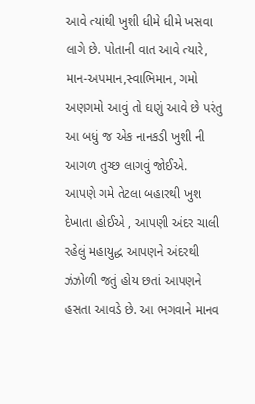આવે ત્યાંથી ખુશી ધીમે ધીમે ખસવા લાગે છે. પોતાની વાત આવે ત્યારે, માન-અપમાન,સ્વાભિમાન, ગમો અણગમો આવું તો ઘણું આવે છે પરંતુ આ બધું જ એક નાનકડી ખુશી ની આગળ તુચ્છ લાગવું જોઈએ.
આપણે ગમે તેટલા બહારથી ખુશ દેખાતા હોઈએ , આપણી અંદર ચાલી રહેલું મહાયુદ્ધ આપણને અંદરથી ઝંઝોળી જતું હોય છતાં આપણને હસતા આવડે છે. આ ભગવાને માનવ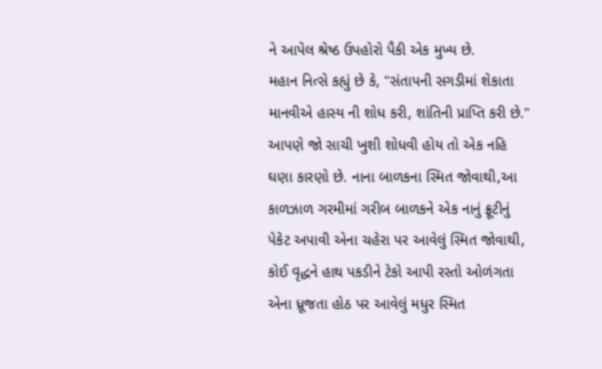ને આપેલ શ્રેષ્ઠ ઉપહોરો પૈકી એક મુખ્ય છે.
મહાન નિત્સે કહ્યું છે કે, "સંતાપની સગડીમાં શેકાતા માનવીએ હાસ્ય ની શોધ કરી, શાંતિની પ્રાપ્તિ કરી છે."
આપણે જો સાચી ખુશી શોધવી હોય તો એક નહિ ઘણા કારણો છે. નાના બાળકના સ્મિત જોવાથી,આ કાળઝાળ ગરમીમાં ગરીબ બાળકને એક નાનું ફ્રૂટીનું પેકેટ અપાવી એના ચહેરા પર આવેલું સ્મિત જોવાથી, કોઈ વૃદ્ધને હાથ પકડીને ટેકો આપી રસ્તો ઓળંગતા એના ધ્રૂજતા હોઠ પર આવેલું મધુર સ્મિત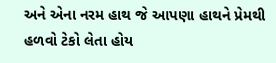અને એના નરમ હાથ જે આપણા હાથને પ્રેમથી હળવો ટેકો લેતા હોય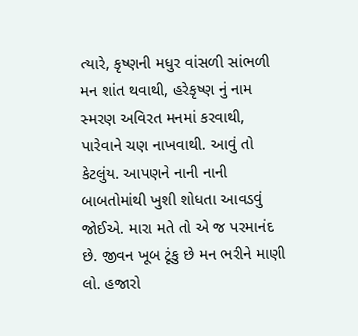ત્યારે, કૃષ્ણની મધુર વાંસળી સાંભળી મન શાંત થવાથી, હરેકૃષ્ણ નું નામ સ્મરણ અવિરત મનમાં કરવાથી, પારેવાને ચણ નાખવાથી. આવું તો કેટલુંય. આપણને નાની નાની બાબતોમાંથી ખુશી શોધતા આવડવું જોઈએ. મારા મતે તો એ જ પરમાનંદ છે. જીવન ખૂબ ટૂંકુ છે મન ભરીને માણી લો. હજારો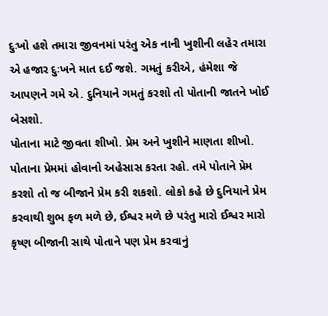દુઃખો હશે તમારા જીવનમાં પરંતુ એક નાની ખુશીની લહેર તમારા એ હજાર દુઃખને માત દઈ જશે. ગમતું કરીએ, હંમેશા જે આપણને ગમે એ. દુનિયાને ગમતું કરશો તો પોતાની જાતને ખોઈ બેસશો.
પોતાના માટે જીવતા શીખો. પ્રેમ અને ખુશીને માણતા શીખો. પોતાના પ્રેમમાં હોવાનો અહેસાસ કરતા રહો. તમે પોતાને પ્રેમ કરશો તો જ બીજાને પ્રેમ કરી શકશો. લોકો કહે છે દુનિયાને પ્રેમ કરવાથી શુભ ફળ મળે છે, ઈશ્વર મળે છે પરંતુ મારો ઈશ્વર મારો કૃષ્ણ બીજાની સાથે પોતાને પણ પ્રેમ કરવાનું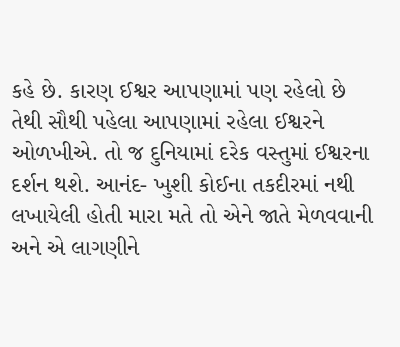કહે છે. કારણ ઈશ્વર આપણામાં પણ રહેલો છે તેથી સૌથી પહેલા આપણામાં રહેલા ઈશ્વરને ઓળખીએ. તો જ દુનિયામાં દરેક વસ્તુમાં ઈશ્વરના દર્શન થશે. આનંદ- ખુશી કોઈના તકદીરમાં નથી લખાયેલી હોતી મારા મતે તો એને જાતે મેળવવાની અને એ લાગણીને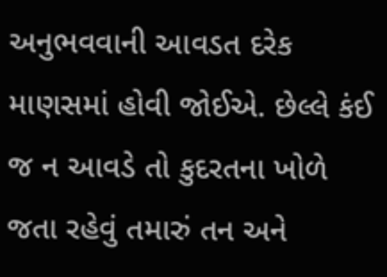અનુભવવાની આવડત દરેક માણસમાં હોવી જોઈએ. છેલ્લે કંઈ જ ન આવડે તો કુદરતના ખોળે જતા રહેવું તમારું તન અને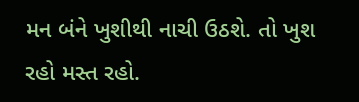મન બંને ખુશીથી નાચી ઉઠશે. તો ખુશ રહો મસ્ત રહો.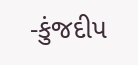-કુંજદીપ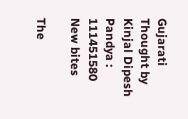Gujarati Thought by Kinjal Dipesh Pandya : 111451580
New bites

The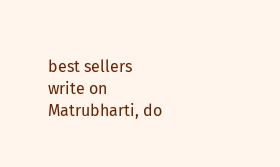best sellers write on Matrubharti, do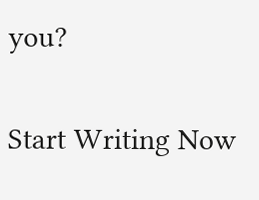you?

Start Writing Now